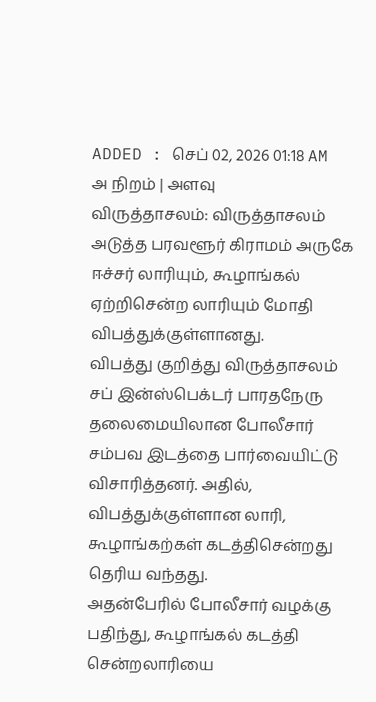ADDED : செப் 02, 2026 01:18 AM
அ நிறம் | அளவு
விருத்தாசலம்: விருத்தாசலம் அடுத்த பரவளூர் கிராமம் அருகே ஈச்சர் லாரியும், கூழாங்கல் ஏற்றிசென்ற லாரியும் மோதி விபத்துக்குள்ளானது.
விபத்து குறித்து விருத்தாசலம் சப் இன்ஸ்பெக்டர் பாரதநேரு தலைமையிலான போலீசார் சம்பவ இடத்தை பார்வையிட்டு விசாரித்தனர். அதில், விபத்துக்குள்ளான லாரி, கூழாங்கற்கள் கடத்திசென்றது தெரிய வந்தது.
அதன்பேரில் போலீசார் வழக்கு பதிந்து, கூழாங்கல் கடத்தி சென்றலாரியை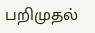பறிமுதல்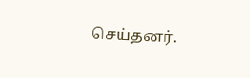செய்தனர்.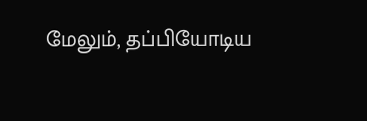மேலும், தப்பியோடிய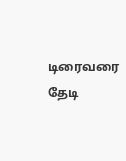டிரைவரை தேடி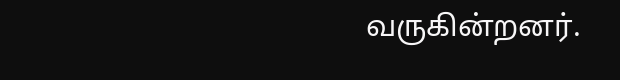வருகின்றனர்.